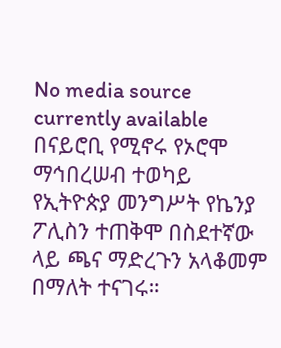No media source currently available
በናይሮቢ የሚኖሩ የኦሮሞ ማኅበረሠብ ተወካይ የኢትዮጵያ መንግሥት የኬንያ ፖሊስን ተጠቅሞ በስደተኛው ላይ ጫና ማድረጉን አላቆመም በማለት ተናገሩ።